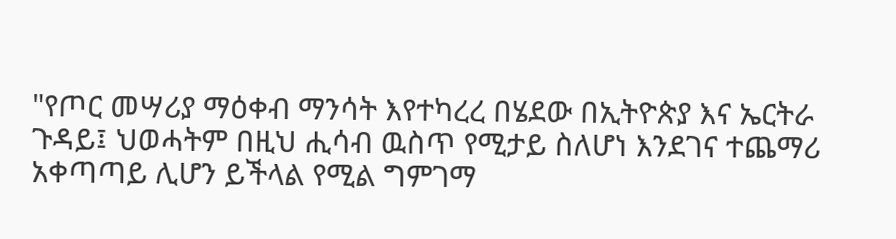"የጦር መሣሪያ ማዕቀብ ማንሳት እየተካረረ በሄደው በኢትዮጵያ እና ኤርትራ ጉዳይ፤ ህወሓትም በዚህ ሒሳብ ዉስጥ የሚታይ ስለሆነ እንደገና ተጨማሪ አቀጣጣይ ሊሆን ይችላል የሚል ግምገማ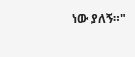ነው ያለኝ።"